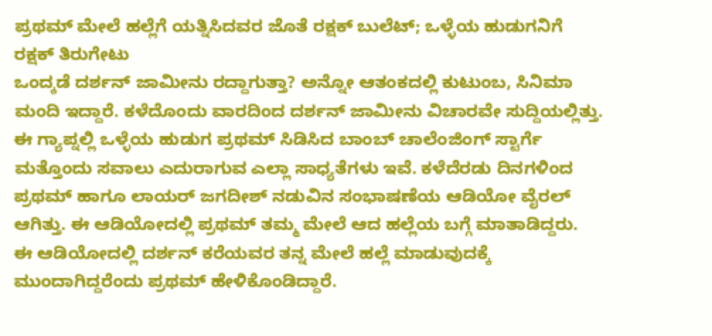ಪ್ರಥಮ್ ಮೇಲೆ ಹಲ್ಲೆಗೆ ಯತ್ನಿಸಿದವರ ಜೊತೆ ರಕ್ಷಕ್ ಬುಲೆಟ್; ಒಳ್ಳೆಯ ಹುಡುಗನಿಗೆ ರಕ್ಷಕ್ ತಿರುಗೇಟು
ಒಂದ್ಕಡೆ ದರ್ಶನ್ ಜಾಮೀನು ರದ್ದಾಗುತ್ತಾ? ಅನ್ನೋ ಆತಂಕದಲ್ಲಿ ಕುಟುಂಬ, ಸಿನಿಮಾ ಮಂದಿ ಇದ್ದಾರೆ. ಕಳೆದೊಂದು ವಾರದಿಂದ ದರ್ಶನ್ ಜಾಮೀನು ವಿಚಾರವೇ ಸುದ್ದಿಯಲ್ಲಿತ್ತು. ಈ ಗ್ಯಾಪ್ನಲ್ಲಿ ಒಳ್ಳೆಯ ಹುಡುಗ ಪ್ರಥಮ್ ಸಿಡಿಸಿದ ಬಾಂಬ್ ಚಾಲೆಂಜಿಂಗ್ ಸ್ಟಾರ್ಗೆ ಮತ್ತೊಂದು ಸವಾಲು ಎದುರಾಗುವ ಎಲ್ಲಾ ಸಾಧ್ಯತೆಗಳು ಇವೆ. ಕಳೆದೆರಡು ದಿನಗಳಿಂದ ಪ್ರಥಮ್ ಹಾಗೂ ಲಾಯರ್ ಜಗದೀಶ್ ನಡುವಿನ ಸಂಭಾಷಣೆಯ ಆಡಿಯೋ ವೈರಲ್ ಆಗಿತ್ತು. ಈ ಆಡಿಯೋದಲ್ಲಿ ಪ್ರಥಮ್ ತಮ್ಮ ಮೇಲೆ ಆದ ಹಲ್ಲೆಯ ಬಗ್ಗೆ ಮಾತಾಡಿದ್ದರು.
ಈ ಆಡಿಯೋದಲ್ಲಿ ದರ್ಶನ್ ಕರೆಯವರ ತನ್ನ ಮೇಲೆ ಹಲ್ಲೆ ಮಾಡುವುದಕ್ಕೆ ಮುಂದಾಗಿದ್ದರೆಂದು ಪ್ರಥಮ್ ಹೇಳಿಕೊಂಡಿದ್ದಾರೆ.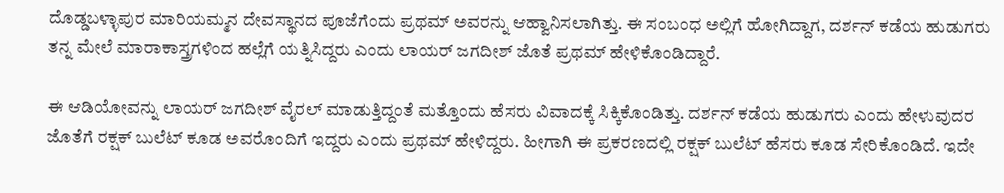ದೊಡ್ಡಬಳ್ಳಾಪುರ ಮಾರಿಯಮ್ಮನ ದೇವಸ್ಥಾನದ ಪೂಜೆಗೆಂದು ಪ್ರಥಮ್ ಅವರನ್ನು ಆಹ್ವಾನಿಸಲಾಗಿತ್ತು. ಈ ಸಂಬಂಧ ಅಲ್ಲಿಗೆ ಹೋಗಿದ್ದಾಗ, ದರ್ಶನ್ ಕಡೆಯ ಹುಡುಗರು ತನ್ನ ಮೇಲೆ ಮಾರಾಕಾಸ್ತ್ರಗಳಿಂದ ಹಲ್ಲೆಗೆ ಯತ್ನಿಸಿದ್ದರು ಎಂದು ಲಾಯರ್ ಜಗದೀಶ್ ಜೊತೆ ಪ್ರಥಮ್ ಹೇಳಿಕೊಂಡಿದ್ದಾರೆ.

ಈ ಆಡಿಯೋವನ್ನು ಲಾಯರ್ ಜಗದೀಶ್ ವೈರಲ್ ಮಾಡುತ್ತಿದ್ದಂತೆ ಮತ್ತೊಂದು ಹೆಸರು ವಿವಾದಕ್ಕೆ ಸಿಕ್ಕಿಕೊಂಡಿತ್ತು. ದರ್ಶನ್ ಕಡೆಯ ಹುಡುಗರು ಎಂದು ಹೇಳುವುದರ ಜೊತೆಗೆ ರಕ್ಷಕ್ ಬುಲೆಟ್ ಕೂಡ ಅವರೊಂದಿಗೆ ಇದ್ದರು ಎಂದು ಪ್ರಥಮ್ ಹೇಳಿದ್ದರು. ಹೀಗಾಗಿ ಈ ಪ್ರಕರಣದಲ್ಲಿ ರಕ್ಷಕ್ ಬುಲೆಟ್ ಹೆಸರು ಕೂಡ ಸೇರಿಕೊಂಡಿದೆ. ಇದೇ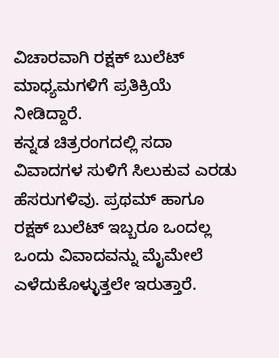ವಿಚಾರವಾಗಿ ರಕ್ಷಕ್ ಬುಲೆಟ್ ಮಾಧ್ಯಮಗಳಿಗೆ ಪ್ರತಿಕ್ರಿಯೆ ನೀಡಿದ್ದಾರೆ.
ಕನ್ನಡ ಚಿತ್ರರಂಗದಲ್ಲಿ ಸದಾ ವಿವಾದಗಳ ಸುಳಿಗೆ ಸಿಲುಕುವ ಎರಡು ಹೆಸರುಗಳಿವು. ಪ್ರಥಮ್ ಹಾಗೂ ರಕ್ಷಕ್ ಬುಲೆಟ್ ಇಬ್ಬರೂ ಒಂದಲ್ಲ ಒಂದು ವಿವಾದವನ್ನು ಮೈಮೇಲೆ ಎಳೆದುಕೊಳ್ಳುತ್ತಲೇ ಇರುತ್ತಾರೆ.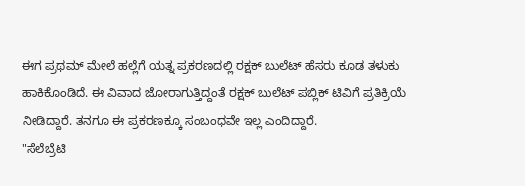ಈಗ ಪ್ರಥಮ್ ಮೇಲೆ ಹಲ್ಲೆಗೆ ಯತ್ನ ಪ್ರಕರಣದಲ್ಲಿ ರಕ್ಷಕ್ ಬುಲೆಟ್ ಹೆಸರು ಕೂಡ ತಳುಕು ಹಾಕಿಕೊಂಡಿದೆ. ಈ ವಿವಾದ ಜೋರಾಗುತ್ತಿದ್ದಂತೆ ರಕ್ಷಕ್ ಬುಲೆಟ್ ಪಬ್ಲಿಕ್ ಟಿವಿಗೆ ಪ್ರತಿಕ್ರಿಯೆ ನೀಡಿದ್ದಾರೆ. ತನಗೂ ಈ ಪ್ರಕರಣಕ್ಕೂ ಸಂಬಂಧವೇ ಇಲ್ಲ ಎಂದಿದ್ದಾರೆ.
"ಸೆಲೆಬ್ರೆಟಿ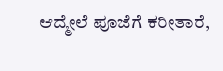ಆದ್ಮೇಲೆ ಪೂಜೆಗೆ ಕರೀತಾರೆ,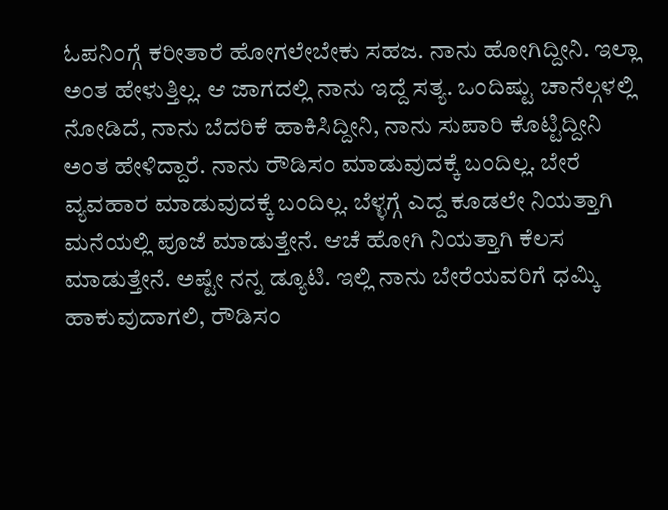ಓಪನಿಂಗ್ಗೆ ಕರೀತಾರೆ ಹೋಗಲೇಬೇಕು ಸಹಜ. ನಾನು ಹೋಗಿದ್ದೀನಿ. ಇಲ್ಲಾ ಅಂತ ಹೇಳುತ್ತಿಲ್ಲ. ಆ ಜಾಗದಲ್ಲಿ ನಾನು ಇದ್ದೆ ಸತ್ಯ. ಒಂದಿಷ್ಟು ಚಾನೆಲ್ಗಳಲ್ಲಿ ನೋಡಿದೆ, ನಾನು ಬೆದರಿಕೆ ಹಾಕಿಸಿದ್ದೀನಿ, ನಾನು ಸುಪಾರಿ ಕೊಟ್ಟಿದ್ದೀನಿ ಅಂತ ಹೇಳಿದ್ದಾರೆ. ನಾನು ರೌಡಿಸಂ ಮಾಡುವುದಕ್ಕೆ ಬಂದಿಲ್ಲ. ಬೇರೆ ವ್ಯವಹಾರ ಮಾಡುವುದಕ್ಕೆ ಬಂದಿಲ್ಲ. ಬೆಳ್ಳಗ್ಗೆ ಎದ್ದ ಕೂಡಲೇ ನಿಯತ್ತಾಗಿ ಮನೆಯಲ್ಲಿ ಪೂಜೆ ಮಾಡುತ್ತೇನೆ. ಆಚೆ ಹೋಗಿ ನಿಯತ್ತಾಗಿ ಕೆಲಸ ಮಾಡುತ್ತೇನೆ. ಅಷ್ಟೇ ನನ್ನ ಡ್ಯೂಟಿ. ಇಲ್ಲಿ ನಾನು ಬೇರೆಯವರಿಗೆ ಧಮ್ಕಿ ಹಾಕುವುದಾಗಲಿ, ರೌಡಿಸಂ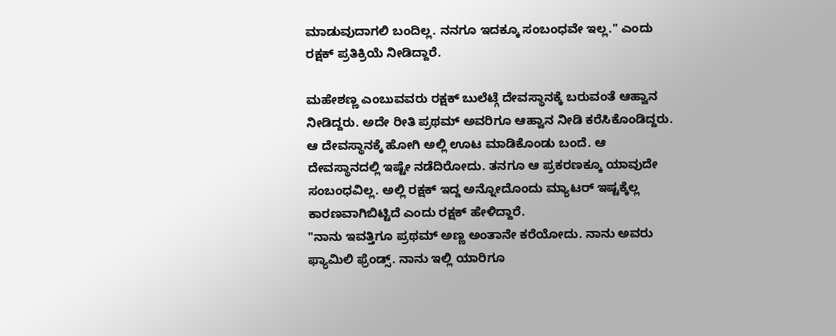ಮಾಡುವುದಾಗಲಿ ಬಂದಿಲ್ಲ. ನನಗೂ ಇದಕ್ಕೂ ಸಂಬಂಧವೇ ಇಲ್ಲ." ಎಂದು ರಕ್ಷಕ್ ಪ್ರತಿಕ್ರಿಯೆ ನೀಡಿದ್ದಾರೆ.

ಮಹೇಶಣ್ಣ ಎಂಬುವವರು ರಕ್ಷಕ್ ಬುಲೆಟ್ಗೆ ದೇವಸ್ಥಾನಕ್ಕೆ ಬರುವಂತೆ ಆಹ್ವಾನ ನೀಡಿದ್ದರು. ಅದೇ ರೀತಿ ಪ್ರಥಮ್ ಅವರಿಗೂ ಆಹ್ವಾನ ನೀಡಿ ಕರೆಸಿಕೊಂಡಿದ್ದರು. ಆ ದೇವಸ್ಥಾನಕ್ಕೆ ಹೋಗಿ ಅಲ್ಲಿ ಊಟ ಮಾಡಿಕೊಂಡು ಬಂದೆ. ಆ ದೇವಸ್ಥಾನದಲ್ಲಿ ಇಷ್ಟೇ ನಡೆದಿರೋದು. ತನಗೂ ಆ ಪ್ರಕರಣಕ್ಕೂ ಯಾವುದೇ ಸಂಬಂಧವಿಲ್ಲ. ಅಲ್ಲಿ ರಕ್ಷಕ್ ಇದ್ದ ಅನ್ನೋದೊಂದು ಮ್ಯಾಟರ್ ಇಷ್ಟಕ್ಕೆಲ್ಲ ಕಾರಣವಾಗಿಬಿಟ್ಟಿದೆ ಎಂದು ರಕ್ಷಕ್ ಹೇಳಿದ್ದಾರೆ.
"ನಾನು ಇವತ್ತಿಗೂ ಪ್ರಥಮ್ ಅಣ್ಣ ಅಂತಾನೇ ಕರೆಯೋದು. ನಾನು ಅವರು ಫ್ಯಾಮಿಲಿ ಫ್ರೆಂಡ್ಸ್. ನಾನು ಇಲ್ಲಿ ಯಾರಿಗೂ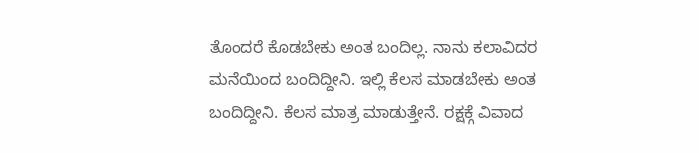ತೊಂದರೆ ಕೊಡಬೇಕು ಅಂತ ಬಂದಿಲ್ಲ. ನಾನು ಕಲಾವಿದರ ಮನೆಯಿಂದ ಬಂದಿದ್ದೀನಿ. ಇಲ್ಲಿ ಕೆಲಸ ಮಾಡಬೇಕು ಅಂತ ಬಂದಿದ್ದೀನಿ. ಕೆಲಸ ಮಾತ್ರ ಮಾಡುತ್ತೇನೆ. ರಕ್ಷಕ್ಗೆ ವಿವಾದ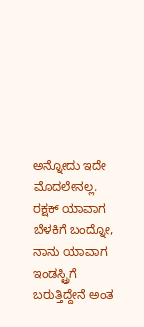ಅನ್ನೋದು ಇದೇ ಮೊದಲೇನಲ್ಲ. ರಕ್ಷಕ್ ಯಾವಾಗ ಬೆಳಕಿಗೆ ಬಂದ್ನೋ, ನಾನು ಯಾವಾಗ ಇಂಡಸ್ಟ್ರಿಗೆ ಬರುತ್ತಿದ್ದೇನೆ ಅಂತ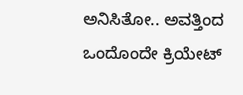ಅನಿಸಿತೋ.. ಅವತ್ತಿಂದ ಒಂದೊಂದೇ ಕ್ರಿಯೇಟ್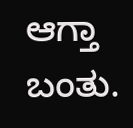ಆಗ್ತಾ ಬಂತು.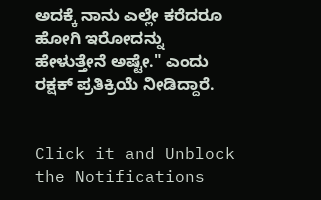ಅದಕ್ಕೆ ನಾನು ಎಲ್ಲೇ ಕರೆದರೂ ಹೋಗಿ ಇರೋದನ್ನು ಹೇಳುತ್ತೇನೆ ಅಷ್ಟೇ." ಎಂದು ರಕ್ಷಕ್ ಪ್ರತಿಕ್ರಿಯೆ ನೀಡಿದ್ದಾರೆ.


Click it and Unblock the Notifications